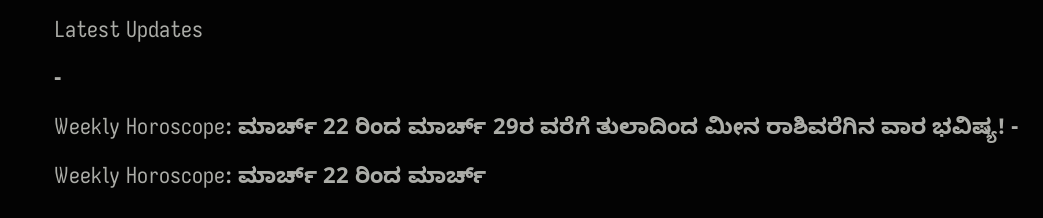Latest Updates
-
Weekly Horoscope: ಮಾರ್ಚ್ 22 ರಿಂದ ಮಾರ್ಚ್ 29ರ ವರೆಗೆ ತುಲಾದಿಂದ ಮೀನ ರಾಶಿವರೆಗಿನ ವಾರ ಭವಿಷ್ಯ! -
Weekly Horoscope: ಮಾರ್ಚ್ 22 ರಿಂದ ಮಾರ್ಚ್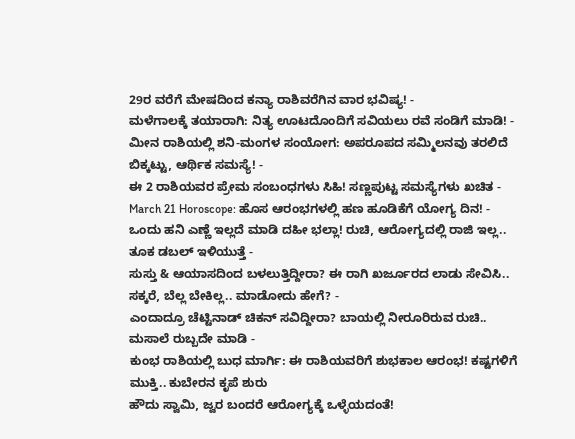29ರ ವರೆಗೆ ಮೇಷದಿಂದ ಕನ್ಯಾ ರಾಶಿವರೆಗಿನ ವಾರ ಭವಿಷ್ಯ! -
ಮಳೆಗಾಲಕ್ಕೆ ತಯಾರಾಗಿ: ನಿತ್ಯ ಊಟದೊಂದಿಗೆ ಸವಿಯಲು ರವೆ ಸಂಡಿಗೆ ಮಾಡಿ! -
ಮೀನ ರಾಶಿಯಲ್ಲಿ ಶನಿ-ಮಂಗಳ ಸಂಯೋಗ: ಅಪರೂಪದ ಸಮ್ಮಿಲನವು ತರಲಿದೆ ಬಿಕ್ಕಟ್ಟು, ಆರ್ಥಿಕ ಸಮಸ್ಯೆ! -
ಈ 2 ರಾಶಿಯವರ ಪ್ರೇಮ ಸಂಬಂಧಗಳು ಸಿಹಿ! ಸಣ್ಣಪುಟ್ಟ ಸಮಸ್ಯೆಗಳು ಖಚಿತ -
March 21 Horoscope: ಹೊಸ ಆರಂಭಗಳಲ್ಲಿ ಹಣ ಹೂಡಿಕೆಗೆ ಯೋಗ್ಯ ದಿನ! -
ಒಂದು ಹನಿ ಎಣ್ಣೆ ಇಲ್ಲದೆ ಮಾಡಿ ದಹೀ ಭಲ್ಲಾ! ರುಚಿ, ಆರೋಗ್ಯದಲ್ಲಿ ರಾಜಿ ಇಲ್ಲ.. ತೂಕ ಡಬಲ್ ಇಳಿಯುತ್ತೆ -
ಸುಸ್ತು & ಆಯಾಸದಿಂದ ಬಳಲುತ್ತಿದ್ದೀರಾ? ಈ ರಾಗಿ ಖರ್ಜೂರದ ಲಾಡು ಸೇವಿಸಿ.. ಸಕ್ಕರೆ, ಬೆಲ್ಲ ಬೇಕಿಲ್ಲ.. ಮಾಡೋದು ಹೇಗೆ? -
ಎಂದಾದ್ರೂ ಚೆಟ್ಟಿನಾಡ್ ಚಿಕನ್ ಸವಿದ್ದೀರಾ? ಬಾಯಲ್ಲಿ ನೀರೂರಿರುವ ರುಚಿ.. ಮಸಾಲೆ ರುಬ್ಬದೇ ಮಾಡಿ -
ಕುಂಭ ರಾಶಿಯಲ್ಲಿ ಬುಧ ಮಾರ್ಗಿ: ಈ ರಾಶಿಯವರಿಗೆ ಶುಭಕಾಲ ಆರಂಭ! ಕಷ್ಟಗಳಿಗೆ ಮುಕ್ತಿ.. ಕುಬೇರನ ಕೃಪೆ ಶುರು
ಹೌದು ಸ್ವಾಮಿ, ಜ್ವರ ಬಂದರೆ ಆರೋಗ್ಯಕ್ಕೆ ಒಳ್ಳೆಯದಂತೆ!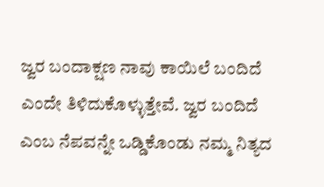ಜ್ವರ ಬಂದಾಕ್ಷಣ ನಾವು ಕಾಯಿಲೆ ಬಂದಿದೆ ಎಂದೇ ತಿಳಿದುಕೊಳ್ಳುತ್ತೇವೆ. ಜ್ವರ ಬಂದಿದೆ ಎಂಬ ನೆಪವನ್ನೇ ಒಡ್ಡಿಕೊಂಡು ನಮ್ಮ ನಿತ್ಯದ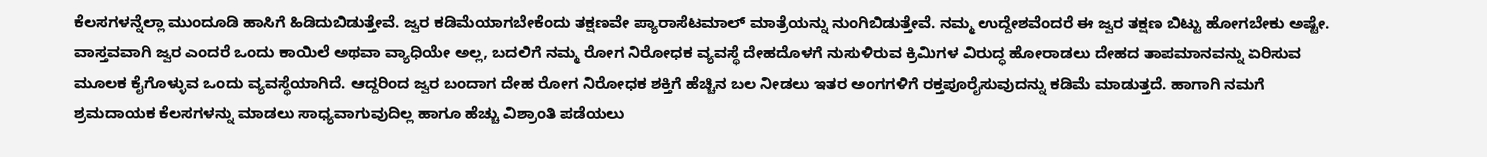ಕೆಲಸಗಳನ್ನೆಲ್ಲಾ ಮುಂದೂಡಿ ಹಾಸಿಗೆ ಹಿಡಿದುಬಿಡುತ್ತೇವೆ. ಜ್ವರ ಕಡಿಮೆಯಾಗಬೇಕೆಂದು ತಕ್ಷಣವೇ ಪ್ಯಾರಾಸೆಟಮಾಲ್ ಮಾತ್ರೆಯನ್ನು ನುಂಗಿಬಿಡುತ್ತೇವೆ. ನಮ್ಮ ಉದ್ದೇಶವೆಂದರೆ ಈ ಜ್ವರ ತಕ್ಷಣ ಬಿಟ್ಟು ಹೋಗಬೇಕು ಅಷ್ಟೇ.
ವಾಸ್ತವವಾಗಿ ಜ್ವರ ಎಂದರೆ ಒಂದು ಕಾಯಿಲೆ ಅಥವಾ ವ್ಯಾಧಿಯೇ ಅಲ್ಲ, ಬದಲಿಗೆ ನಮ್ಮ ರೋಗ ನಿರೋಧಕ ವ್ಯವಸ್ಥೆ ದೇಹದೊಳಗೆ ನುಸುಳಿರುವ ಕ್ರಿಮಿಗಳ ವಿರುದ್ಧ ಹೋರಾಡಲು ದೇಹದ ತಾಪಮಾನವನ್ನು ಏರಿಸುವ ಮೂಲಕ ಕೈಗೊಳ್ಳುವ ಒಂದು ವ್ಯವಸ್ಥೆಯಾಗಿದೆ. ಆದ್ದರಿಂದ ಜ್ವರ ಬಂದಾಗ ದೇಹ ರೋಗ ನಿರೋಧಕ ಶಕ್ತಿಗೆ ಹೆಚ್ಚಿನ ಬಲ ನೀಡಲು ಇತರ ಅಂಗಗಳಿಗೆ ರಕ್ತಪೂರೈಸುವುದನ್ನು ಕಡಿಮೆ ಮಾಡುತ್ತದೆ. ಹಾಗಾಗಿ ನಮಗೆ ಶ್ರಮದಾಯಕ ಕೆಲಸಗಳನ್ನು ಮಾಡಲು ಸಾಧ್ಯವಾಗುವುದಿಲ್ಲ ಹಾಗೂ ಹೆಚ್ಚು ವಿಶ್ರಾಂತಿ ಪಡೆಯಲು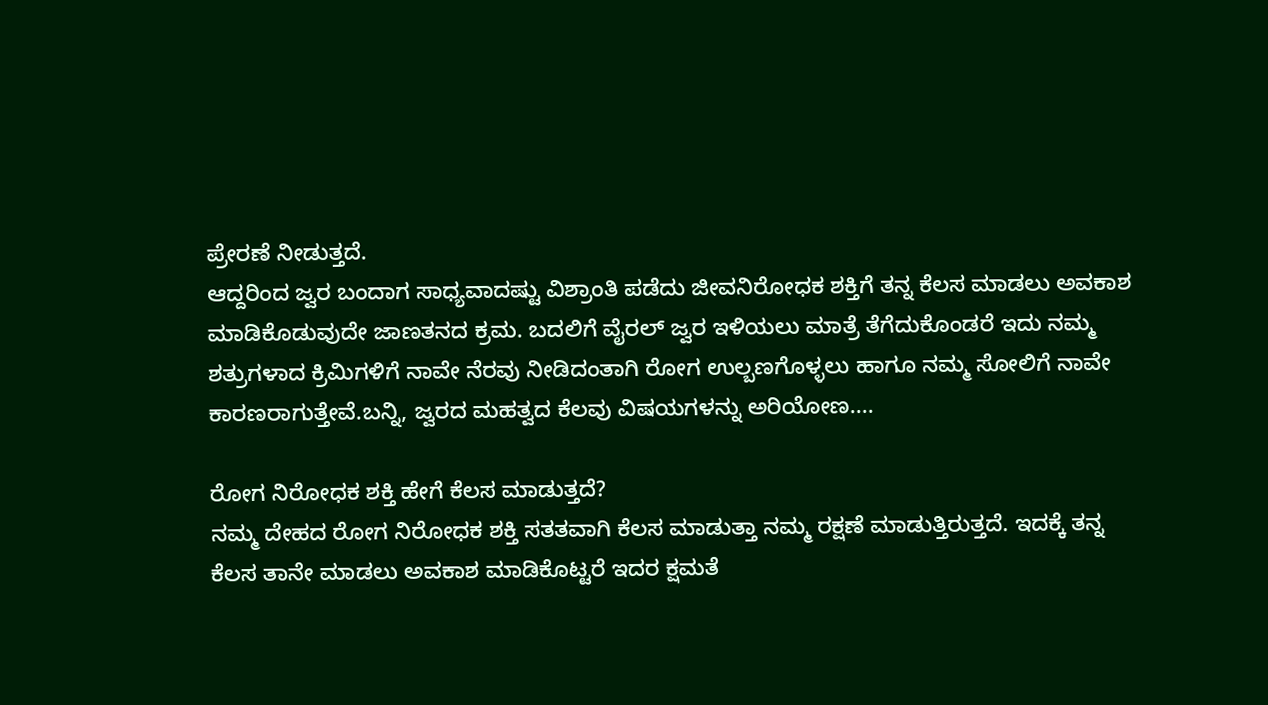ಪ್ರೇರಣೆ ನೀಡುತ್ತದೆ.
ಆದ್ದರಿಂದ ಜ್ವರ ಬಂದಾಗ ಸಾಧ್ಯವಾದಷ್ಟು ವಿಶ್ರಾಂತಿ ಪಡೆದು ಜೀವನಿರೋಧಕ ಶಕ್ತಿಗೆ ತನ್ನ ಕೆಲಸ ಮಾಡಲು ಅವಕಾಶ ಮಾಡಿಕೊಡುವುದೇ ಜಾಣತನದ ಕ್ರಮ. ಬದಲಿಗೆ ವೈರಲ್ ಜ್ವರ ಇಳಿಯಲು ಮಾತ್ರೆ ತೆಗೆದುಕೊಂಡರೆ ಇದು ನಮ್ಮ ಶತ್ರುಗಳಾದ ಕ್ರಿಮಿಗಳಿಗೆ ನಾವೇ ನೆರವು ನೀಡಿದಂತಾಗಿ ರೋಗ ಉಲ್ಬಣಗೊಳ್ಳಲು ಹಾಗೂ ನಮ್ಮ ಸೋಲಿಗೆ ನಾವೇ ಕಾರಣರಾಗುತ್ತೇವೆ.ಬನ್ನಿ, ಜ್ವರದ ಮಹತ್ವದ ಕೆಲವು ವಿಷಯಗಳನ್ನು ಅರಿಯೋಣ....

ರೋಗ ನಿರೋಧಕ ಶಕ್ತಿ ಹೇಗೆ ಕೆಲಸ ಮಾಡುತ್ತದೆ?
ನಮ್ಮ ದೇಹದ ರೋಗ ನಿರೋಧಕ ಶಕ್ತಿ ಸತತವಾಗಿ ಕೆಲಸ ಮಾಡುತ್ತಾ ನಮ್ಮ ರಕ್ಷಣೆ ಮಾಡುತ್ತಿರುತ್ತದೆ. ಇದಕ್ಕೆ ತನ್ನ ಕೆಲಸ ತಾನೇ ಮಾಡಲು ಅವಕಾಶ ಮಾಡಿಕೊಟ್ಟರೆ ಇದರ ಕ್ಷಮತೆ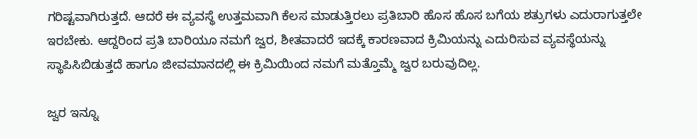ಗರಿಷ್ಟವಾಗಿರುತ್ತದೆ. ಆದರೆ ಈ ವ್ಯವಸ್ಥೆ ಉತ್ತಮವಾಗಿ ಕೆಲಸ ಮಾಡುತ್ತಿರಲು ಪ್ರತಿಬಾರಿ ಹೊಸ ಹೊಸ ಬಗೆಯ ಶತ್ರುಗಳು ಎದುರಾಗುತ್ತಲೇ ಇರಬೇಕು. ಆದ್ದರಿಂದ ಪ್ರತಿ ಬಾರಿಯೂ ನಮಗೆ ಜ್ವರ, ಶೀತವಾದರೆ ಇದಕ್ಕೆ ಕಾರಣವಾದ ಕ್ರಿಮಿಯನ್ನು ಎದುರಿಸುವ ವ್ಯವಸ್ಥೆಯನ್ನು ಸ್ಥಾಪಿಸಿಬಿಡುತ್ತದೆ ಹಾಗೂ ಜೀವಮಾನದಲ್ಲಿ ಈ ಕ್ರಿಮಿಯಿಂದ ನಮಗೆ ಮತ್ತೊಮ್ಮೆ ಜ್ವರ ಬರುವುದಿಲ್ಲ.

ಜ್ವರ ಇನ್ನೂ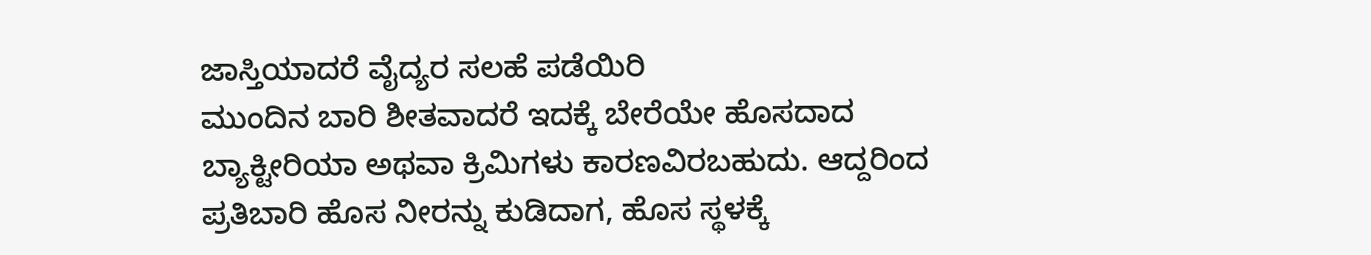ಜಾಸ್ತಿಯಾದರೆ ವೈದ್ಯರ ಸಲಹೆ ಪಡೆಯಿರಿ
ಮುಂದಿನ ಬಾರಿ ಶೀತವಾದರೆ ಇದಕ್ಕೆ ಬೇರೆಯೇ ಹೊಸದಾದ ಬ್ಯಾಕ್ಟೀರಿಯಾ ಅಥವಾ ಕ್ರಿಮಿಗಳು ಕಾರಣವಿರಬಹುದು. ಆದ್ದರಿಂದ ಪ್ರತಿಬಾರಿ ಹೊಸ ನೀರನ್ನು ಕುಡಿದಾಗ, ಹೊಸ ಸ್ಥಳಕ್ಕೆ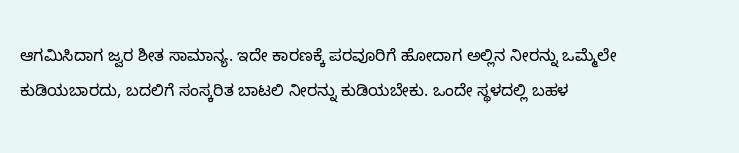ಆಗಮಿಸಿದಾಗ ಜ್ವರ ಶೀತ ಸಾಮಾನ್ಯ. ಇದೇ ಕಾರಣಕ್ಕೆ ಪರವೂರಿಗೆ ಹೋದಾಗ ಅಲ್ಲಿನ ನೀರನ್ನು ಒಮ್ಮೆಲೇ ಕುಡಿಯಬಾರದು, ಬದಲಿಗೆ ಸಂಸ್ಕರಿತ ಬಾಟಲಿ ನೀರನ್ನು ಕುಡಿಯಬೇಕು. ಒಂದೇ ಸ್ಥಳದಲ್ಲಿ ಬಹಳ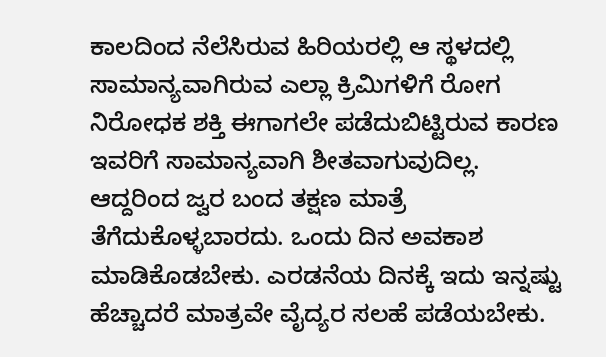ಕಾಲದಿಂದ ನೆಲೆಸಿರುವ ಹಿರಿಯರಲ್ಲಿ ಆ ಸ್ಥಳದಲ್ಲಿ ಸಾಮಾನ್ಯವಾಗಿರುವ ಎಲ್ಲಾ ಕ್ರಿಮಿಗಳಿಗೆ ರೋಗ ನಿರೋಧಕ ಶಕ್ತಿ ಈಗಾಗಲೇ ಪಡೆದುಬಿಟ್ಟಿರುವ ಕಾರಣ ಇವರಿಗೆ ಸಾಮಾನ್ಯವಾಗಿ ಶೀತವಾಗುವುದಿಲ್ಲ. ಆದ್ದರಿಂದ ಜ್ವರ ಬಂದ ತಕ್ಷಣ ಮಾತ್ರೆ ತೆಗೆದುಕೊಳ್ಳಬಾರದು. ಒಂದು ದಿನ ಅವಕಾಶ ಮಾಡಿಕೊಡಬೇಕು. ಎರಡನೆಯ ದಿನಕ್ಕೆ ಇದು ಇನ್ನಷ್ಟು ಹೆಚ್ಚಾದರೆ ಮಾತ್ರವೇ ವೈದ್ಯರ ಸಲಹೆ ಪಡೆಯಬೇಕು.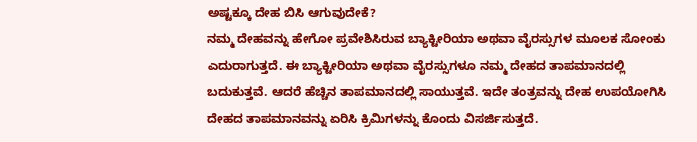ಅಷ್ಟಕ್ಕೂ ದೇಹ ಬಿಸಿ ಆಗುವುದೇಕೆ?
ನಮ್ಮ ದೇಹವನ್ನು ಹೇಗೋ ಪ್ರವೇಶಿಸಿರುವ ಬ್ಯಾಕ್ಟೀರಿಯಾ ಅಥವಾ ವೈರಸ್ಸುಗಳ ಮೂಲಕ ಸೋಂಕು ಎದುರಾಗುತ್ತದೆ. ಈ ಬ್ಯಾಕ್ಟೀರಿಯಾ ಅಥವಾ ವೈರಸ್ಸುಗಳೂ ನಮ್ಮ ದೇಹದ ತಾಪಮಾನದಲ್ಲಿ ಬದುಕುತ್ತವೆ. ಆದರೆ ಹೆಚ್ಚಿನ ತಾಪಮಾನದಲ್ಲಿ ಸಾಯುತ್ತವೆ. ಇದೇ ತಂತ್ರವನ್ನು ದೇಹ ಉಪಯೋಗಿಸಿ ದೇಹದ ತಾಪಮಾನವನ್ನು ಏರಿಸಿ ಕ್ರಿಮಿಗಳನ್ನು ಕೊಂದು ವಿಸರ್ಜಿಸುತ್ತದೆ.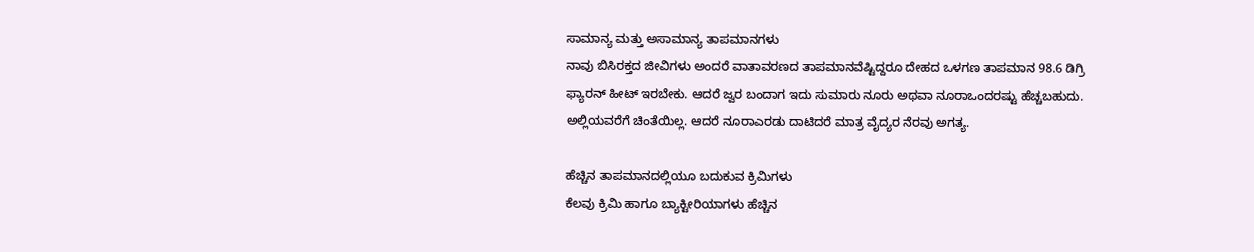ಸಾಮಾನ್ಯ ಮತ್ತು ಅಸಾಮಾನ್ಯ ತಾಪಮಾನಗಳು
ನಾವು ಬಿಸಿರಕ್ತದ ಜೀವಿಗಳು ಅಂದರೆ ವಾತಾವರಣದ ತಾಪಮಾನವೆಷ್ಟಿದ್ದರೂ ದೇಹದ ಒಳಗಣ ತಾಪಮಾನ 98.6 ಡಿಗ್ರಿ ಫ್ಯಾರನ್ ಹೀಟ್ ಇರಬೇಕು. ಆದರೆ ಜ್ವರ ಬಂದಾಗ ಇದು ಸುಮಾರು ನೂರು ಅಥವಾ ನೂರಾಒಂದರಷ್ಟು ಹೆಚ್ಚಬಹುದು. ಅಲ್ಲಿಯವರೆಗೆ ಚಿಂತೆಯಿಲ್ಲ. ಆದರೆ ನೂರಾಎರಡು ದಾಟಿದರೆ ಮಾತ್ರ ವೈದ್ಯರ ನೆರವು ಅಗತ್ಯ.

ಹೆಚ್ಚಿನ ತಾಪಮಾನದಲ್ಲಿಯೂ ಬದುಕುವ ಕ್ರಿಮಿಗಳು
ಕೆಲವು ಕ್ರಿಮಿ ಹಾಗೂ ಬ್ಯಾಕ್ಟೀರಿಯಾಗಳು ಹೆಚ್ಚಿನ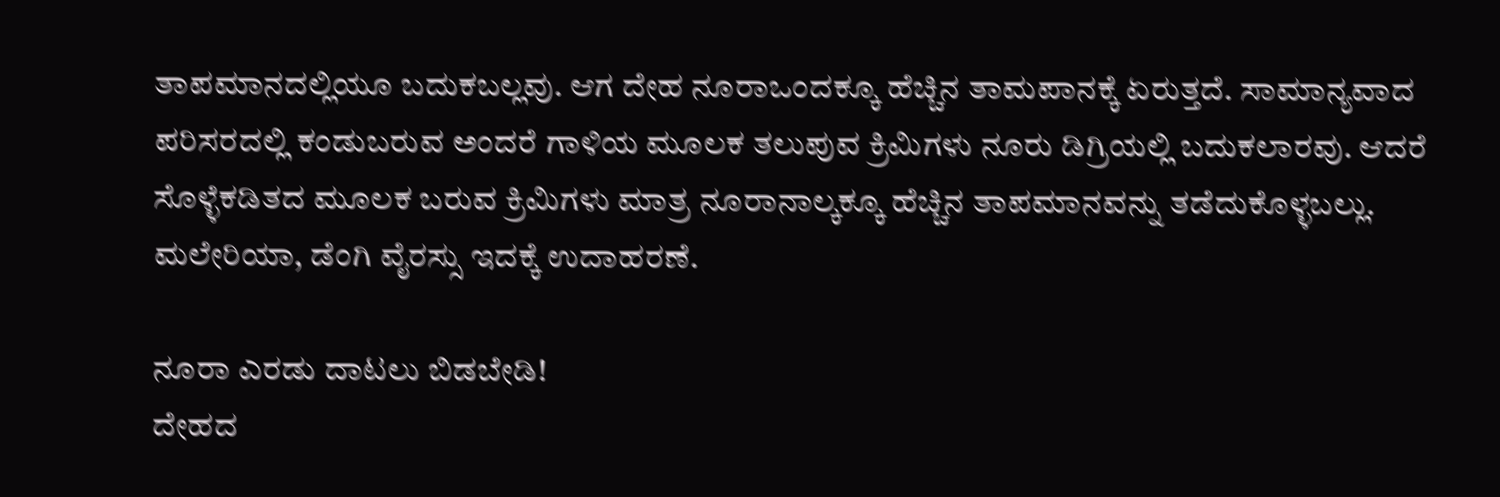ತಾಪಮಾನದಲ್ಲಿಯೂ ಬದುಕಬಲ್ಲವು. ಆಗ ದೇಹ ನೂರಾಒಂದಕ್ಕೂ ಹೆಚ್ಚಿನ ತಾಮಪಾನಕ್ಕೆ ಏರುತ್ತದೆ. ಸಾಮಾನ್ಯವಾದ ಪರಿಸರದಲ್ಲಿ ಕಂಡುಬರುವ ಅಂದರೆ ಗಾಳಿಯ ಮೂಲಕ ತಲುಪುವ ಕ್ರಿಮಿಗಳು ನೂರು ಡಿಗ್ರಿಯಲ್ಲಿ ಬದುಕಲಾರವು. ಆದರೆ ಸೊಳ್ಳೆಕಡಿತದ ಮೂಲಕ ಬರುವ ಕ್ರಿಮಿಗಳು ಮಾತ್ರ ನೂರಾನಾಲ್ಕಕ್ಕೂ ಹೆಚ್ಚಿನ ತಾಪಮಾನವನ್ನು ತಡೆದುಕೊಳ್ಳಬಲ್ಲು. ಮಲೇರಿಯಾ, ಡೆಂಗಿ ವೈರಸ್ಸು ಇದಕ್ಕೆ ಉದಾಹರಣೆ.

ನೂರಾ ಎರಡು ದಾಟಲು ಬಿಡಬೇಡಿ!
ದೇಹದ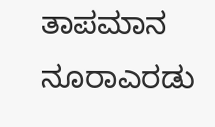ತಾಪಮಾನ ನೂರಾಎರಡು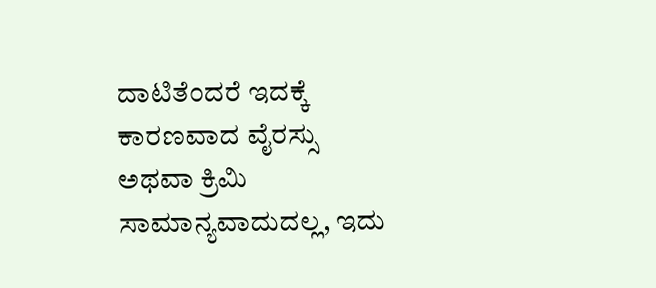ದಾಟಿತೆಂದರೆ ಇದಕ್ಕೆ ಕಾರಣವಾದ ವೈರಸ್ಸು ಅಥವಾ ಕ್ರಿಮಿ ಸಾಮಾನ್ಯವಾದುದಲ್ಲ, ಇದು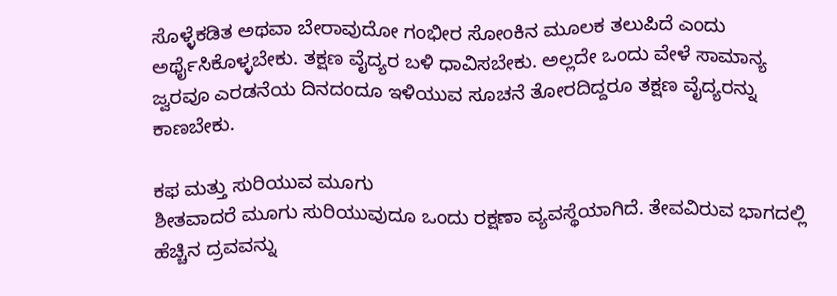ಸೊಳ್ಳೆಕಡಿತ ಅಥವಾ ಬೇರಾವುದೋ ಗಂಭೀರ ಸೋಂಕಿನ ಮೂಲಕ ತಲುಪಿದೆ ಎಂದು ಅರ್ಥೈಸಿಕೊಳ್ಳಬೇಕು. ತಕ್ಷಣ ವೈದ್ಯರ ಬಳಿ ಧಾವಿಸಬೇಕು. ಅಲ್ಲದೇ ಒಂದು ವೇಳೆ ಸಾಮಾನ್ಯ ಜ್ವರವೂ ಎರಡನೆಯ ದಿನದಂದೂ ಇಳಿಯುವ ಸೂಚನೆ ತೋರದಿದ್ದರೂ ತಕ್ಷಣ ವೈದ್ಯರನ್ನು ಕಾಣಬೇಕು.

ಕಫ ಮತ್ತು ಸುರಿಯುವ ಮೂಗು
ಶೀತವಾದರೆ ಮೂಗು ಸುರಿಯುವುದೂ ಒಂದು ರಕ್ಷಣಾ ವ್ಯವಸ್ಥೆಯಾಗಿದೆ. ತೇವವಿರುವ ಭಾಗದಲ್ಲಿ ಹೆಚ್ಚಿನ ದ್ರವವನ್ನು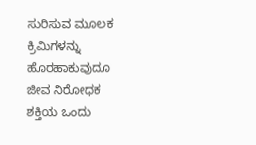ಸುರಿಸುವ ಮೂಲಕ ಕ್ರಿಮಿಗಳನ್ನು ಹೊರಹಾಕುವುದೂ ಜೀವ ನಿರೋಧಕ ಶಕ್ತಿಯ ಒಂದು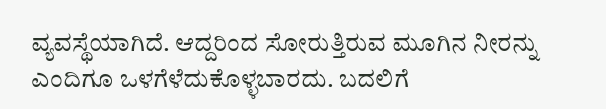ವ್ಯವಸ್ಥೆಯಾಗಿದೆ. ಆದ್ದರಿಂದ ಸೋರುತ್ತಿರುವ ಮೂಗಿನ ನೀರನ್ನು ಎಂದಿಗೂ ಒಳಗೆಳೆದುಕೊಳ್ಳಬಾರದು. ಬದಲಿಗೆ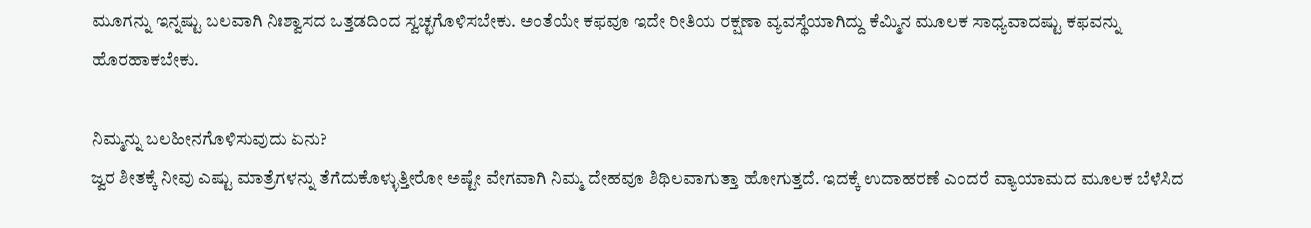ಮೂಗನ್ನು ಇನ್ನಷ್ಟು ಬಲವಾಗಿ ನಿಃಶ್ವಾಸದ ಒತ್ತಡದಿಂದ ಸ್ವಚ್ಛಗೊಳಿಸಬೇಕು. ಅಂತೆಯೇ ಕಫವೂ ಇದೇ ರೀತಿಯ ರಕ್ಷಣಾ ವ್ಯವಸ್ಥೆಯಾಗಿದ್ದು ಕೆಮ್ಮಿನ ಮೂಲಕ ಸಾಧ್ಯವಾದಷ್ಟು ಕಫವನ್ನು ಹೊರಹಾಕಬೇಕು.

ನಿಮ್ಮನ್ನು ಬಲಹೀನಗೊಳಿಸುವುದು ಏನು?
ಜ್ವರ ಶೀತಕ್ಕೆ ನೀವು ಎಷ್ಟು ಮಾತ್ರೆಗಳನ್ನು ತೆಗೆದುಕೊಳ್ಳುತ್ತೀರೋ ಅಷ್ಟೇ ವೇಗವಾಗಿ ನಿಮ್ಮ ದೇಹವೂ ಶಿಥಿಲವಾಗುತ್ತಾ ಹೋಗುತ್ತದೆ. ಇದಕ್ಕೆ ಉದಾಹರಣೆ ಎಂದರೆ ವ್ಯಾಯಾಮದ ಮೂಲಕ ಬೆಳೆಸಿದ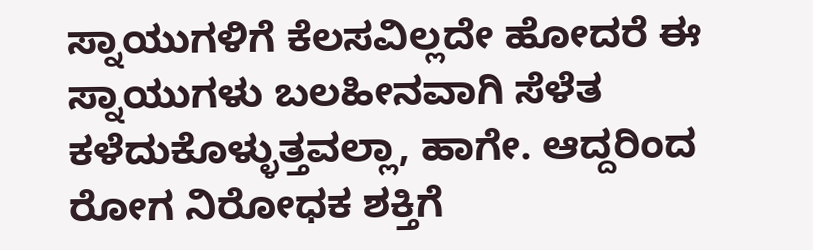ಸ್ನಾಯುಗಳಿಗೆ ಕೆಲಸವಿಲ್ಲದೇ ಹೋದರೆ ಈ ಸ್ನಾಯುಗಳು ಬಲಹೀನವಾಗಿ ಸೆಳೆತ ಕಳೆದುಕೊಳ್ಳುತ್ತವಲ್ಲಾ, ಹಾಗೇ. ಆದ್ದರಿಂದ ರೋಗ ನಿರೋಧಕ ಶಕ್ತಿಗೆ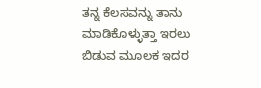ತನ್ನ ಕೆಲಸವನ್ನು ತಾನು ಮಾಡಿಕೊಳ್ಳುತ್ತಾ ಇರಲು ಬಿಡುವ ಮೂಲಕ ಇದರ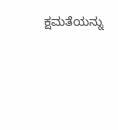ಕ್ಷಮತೆಯನ್ನು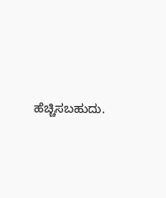ಹೆಚ್ಚಿಸಬಹುದು.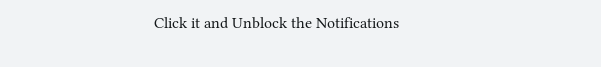Click it and Unblock the Notifications